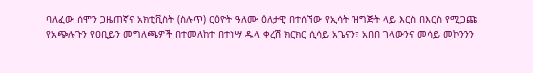ባለፈው ሰሞን ጋዜጠኛና አክቲቪስት (ስሉጥ) ርዕዮት ዓለሙ ዕለታዊ በተሰኘው የኢሳት ዝግጅት ላይ እርስ በእርስ የሚጋጩ የአጭሉጉን የዐቢይን መግለጫዎች በተመለከተ በተነሣ ዱላ ቀረሽ ክርክር ሲሳይ አጌናን፣ አበበ ገላውንና መሳይ መኮንንን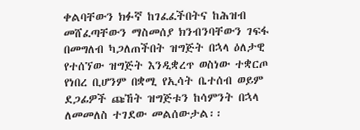ቀልባቸውን ክፉኛ ከገፈፈችበትና ከሕዝብ መሸፈጣቸውን ማስመሰያ ክንብንባቸውን ገፍፋ በመግለብ ካጋለጠችበት ዝግጅት በኋላ ዕለታዊ የተሰኘው ዝግጅት እንዲቋረጥ ወስነው ተቋርጦ የነበረ ቢሆንም በቋሚ የኢሳት ቤተሰብ ወይም ደጋፊዎች ጩኸት ዝግጅቱን ከሳምንት በኋላ ለመመለስ ተገደው መልሰውታል፡፡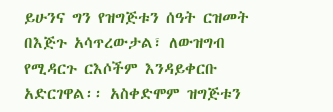ይሁንና ግን የዝግጅቱን ሰዓት ርዝመት በእጅጉ አሳጥረውታል፣ ለውዝግብ የሚዳርጉ ርእሶችም እንዳይቀርቡ አድርገዋል፡፡ አስቀድሞም ዝግጅቱን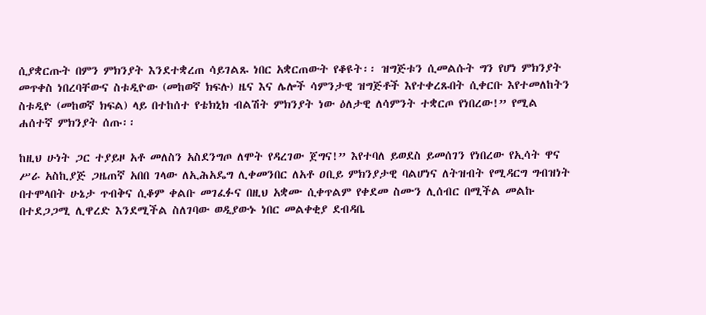ሲያቋርጡት በምን ምክንያት እንደተቋረጠ ሳይገልጹ ነበር አቋርጠውት የቆዩት፡፡ ዝግጅቱን ሲመልሱት ግን የሆነ ምክንያት መጥቀስ ነበረባቸውና ስቱዲዮው (መከወኛ ክፍሉ) ዜና እና ሌሎች ሳምንታዊ ዝግጅቶች እየተቀረጹበት ሲቀርቡ እየተመለከትን ስቱዲዮ (መከወኛ ክፍል) ላይ በተከሰተ የቴክኒክ ብልሽት ምክንያት ነው ዕለታዊ ለሳምንት ተቋርጦ የነበረው!” የሚል ሐሰተኛ ምክንያት ሰጡ፡፡

ከዚህ ሁነት ጋር ተያይዞ አቶ መለስን አስደንግጦ ለሞት የዳረገው ጀግና!” እየተባለ ይወደስ ይመሰገን የነበረው የኢሳት ዋና ሥራ አስኪያጅ ጋዜጠኛ አበበ ገላው ለኢሕአዴግ ሊቀመንበር ለአቶ ዐቢይ ምክንያታዊ ባልሆነና ለትዝብት የሚዳርግ ግብዝነት በተሞላበት ሁኔታ ጥብቅና ሲቆም ቀልቡ መገፈፉና በዚህ አቋሙ ሲቀጥልም የቀደመ ስሙን ሊሰብር በሚችል መልኩ በተደጋጋሚ ሊዋረድ እንደሚችል ስለገባው ወዲያውኑ ነበር መልቀቂያ ደብዳቤ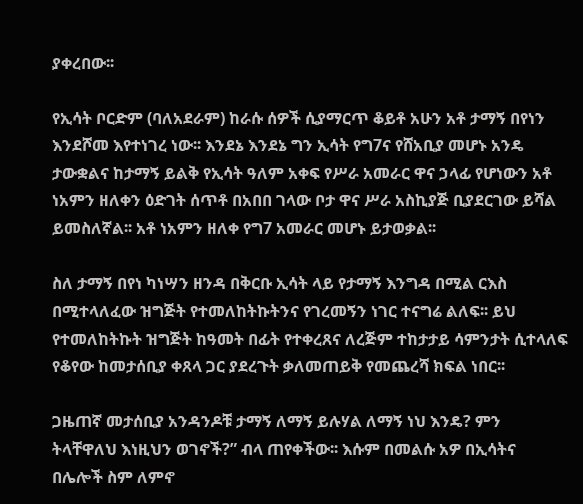ያቀረበው፡፡

የኢሳት ቦርድም (ባለአደራም) ከራሱ ሰዎች ሲያማርጥ ቆይቶ አሁን አቶ ታማኝ በየነን እንደሾመ እየተነገረ ነው፡፡ እንደኔ እንደኔ ግን ኢሳት የግ7ና የሸአቢያ መሆኑ አንዴ ታውቋልና ከታማኝ ይልቅ የኢሳት ዓለም አቀፍ የሥራ አመራር ዋና ኃላፊ የሆነውን አቶ ነአምን ዘለቀን ዕድገት ሰጥቶ በአበበ ገላው ቦታ ዋና ሥራ አስኪያጅ ቢያደርገው ይሻል ይመስለኛል፡፡ አቶ ነአምን ዘለቀ የግ7 አመራር መሆኑ ይታወቃል፡፡

ስለ ታማኝ በየነ ካነሣን ዘንዳ በቅርቡ ኢሳት ላይ የታማኝ እንግዳ በሚል ርእስ በሚተላለፈው ዝግጅት የተመለከትኩትንና የገረመኝን ነገር ተናግሬ ልለፍ፡፡ ይህ የተመለከትኩት ዝግጅት ከዓመት በፊት የተቀረጸና ለረጅም ተከታታይ ሳምንታት ሲተላለፍ የቆየው ከመታሰቢያ ቀጸላ ጋር ያደረጉት ቃለመጠይቅ የመጨረሻ ክፍል ነበር፡፡

ጋዜጠኛ መታሰቢያ አንዳንዶቹ ታማኝ ለማኝ ይሉሃል ለማኝ ነህ እንዴ? ምን ትላቸዋለህ እነዚህን ወገኖች?” ብላ ጠየቀችው፡፡ እሱም በመልሱ አዎ በኢሳትና በሌሎች ስም ለምኖ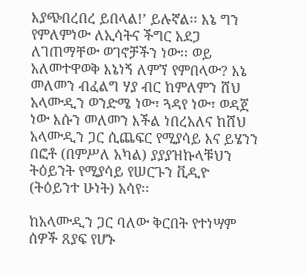እያጭበረበረ ይበላል!’ ይሉኛል፡፡ እኔ ግን የምለምነው ለኢሳትና ችግር አደጋ ለገጠማቸው ወገኖቻችን ነው፡፡ ወይ አለመተዋወቅ እኔነኝ ለምኘ የምበላው? እኔ መለመን ብፈልግ ሃያ ብር ከምለምን ሸህ አላሙዲን ወንድሜ ነው፣ ጓዳየ ነው፣ ወዳጀ ነው እሱን መለመን እችል ነበረአለና ከሸህ አላሙዲን ጋር ሲጨፍር የሚያሳይ እና ይሄንን በፎቶ (በምሥለ አካል) ያያያዝኩላቹህን ትዕይንት የሚያሳይ የሠርጉን ቪዲዮ (ትዕይንተ ሁነት) አሳየ፡፡

ከአላሙዲን ጋር ባለው ቅርበት የተነሣም ሰዎች ጸያፍ የሆኑ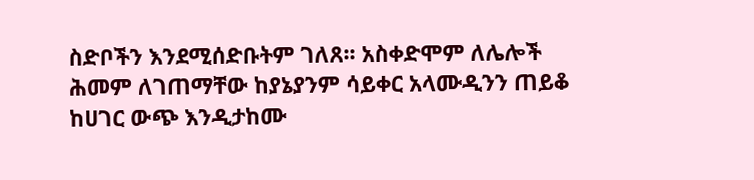ስድቦችን እንደሚሰድቡትም ገለጸ፡፡ አስቀድሞም ለሌሎች ሕመም ለገጠማቸው ከያኔያንም ሳይቀር አላሙዲንን ጠይቆ ከሀገር ውጭ እንዲታከሙ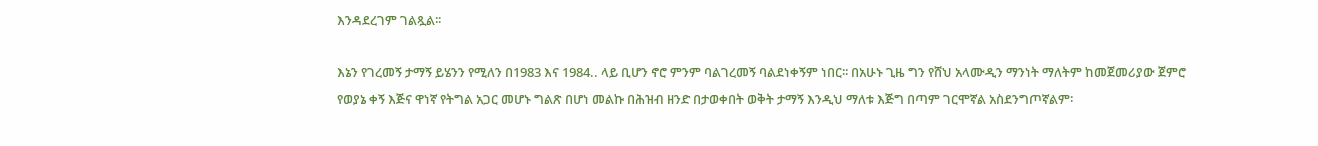እንዳደረገም ገልጿል፡፡

እኔን የገረመኝ ታማኝ ይሄንን የሚለን በ1983 እና 1984.. ላይ ቢሆን ኖሮ ምንም ባልገረመኝ ባልደነቀኝም ነበር፡፡ በአሁኑ ጊዜ ግን የሸህ አላሙዲን ማንነት ማለትም ከመጀመሪያው ጀምሮ የወያኔ ቀኝ እጅና ዋነኛ የትግል አጋር መሆኑ ግልጽ በሆነ መልኩ በሕዝብ ዘንድ በታወቀበት ወቅት ታማኝ እንዲህ ማለቱ እጅግ በጣም ገርሞኛል አስደንግጦኛልም፡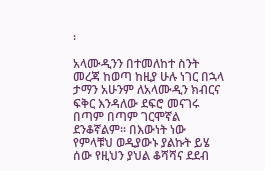፡

አላሙዲንን በተመለከተ ስንት መረጃ ከወጣ ከዚያ ሁሉ ነገር በኋላ ታማን አሁንም ለአላሙዲን ክብርና ፍቅር እንዳለው ደፍሮ መናገሩ በጣም በጣም ገርሞኛል ደንቆኛልም፡፡ በእውነት ነው የምላቹህ ወዲያውኑ ያልኩት ይሄ ሰው የዚህን ያህል ቆሻሻና ደደብ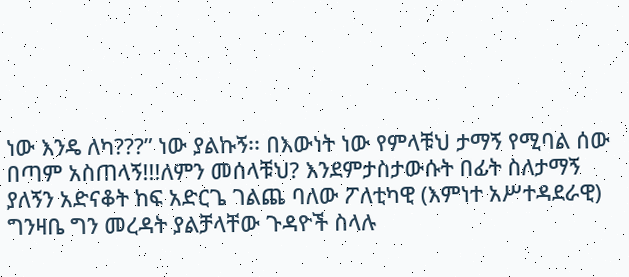ነው እንዴ ለካ???” ነው ያልኩኝ፡፡ በእውነት ነው የምላቹህ ታማኝ የሚባል ሰው በጣም አስጠላኝ!!!ለምን መሰላቹህ? እንደምታስታውሱት በፊት ስለታማኝ ያለኝን አድናቆት ከፍ አድርጌ ገልጨ ባለው ፖለቲካዊ (እምነተ አሥተዳደራዊ) ግንዛቤ ግን መረዳት ያልቻላቸው ጉዳዮች ስላሉ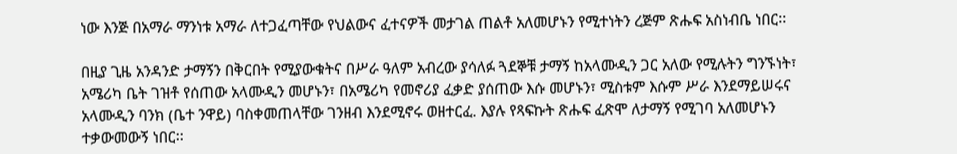ነው እንጅ በአማራ ማንነቱ አማራ ለተጋፈጣቸው የህልውና ፈተናዎች መታገል ጠልቶ አለመሆኑን የሚተነትን ረጅም ጽሑፍ አስነብቤ ነበር፡፡

በዚያ ጊዜ አንዳንድ ታማኝን በቅርበት የሚያውቁትና በሥራ ዓለም አብረው ያሳለፉ ጓደኞቹ ታማኝ ከአላሙዲን ጋር አለው የሚሉትን ግንኙነት፣ አሜሪካ ቤት ገዝቶ የሰጠው አላሙዲን መሆኑን፣ በአሜሪካ የመኖሪያ ፈቃድ ያሰጠው እሱ መሆኑን፣ ሚስቱም እሱም ሥራ እንደማይሠሩና አላሙዲን ባንክ (ቤተ ንዋይ) ባስቀመጠላቸው ገንዘብ እንደሚኖሩ ወዘተርፈ. እያሉ የጻፍኩት ጽሑፍ ፈጽሞ ለታማኝ የሚገባ አለመሆኑን ተቃውመውኝ ነበር፡፡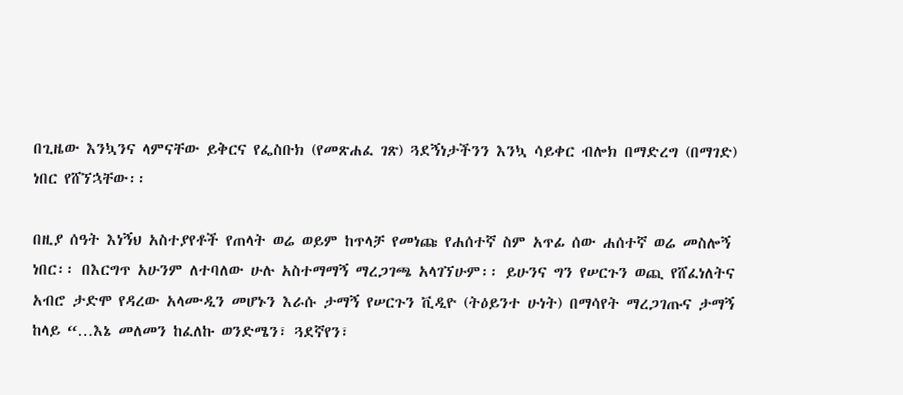በጊዜው እንኳንና ላምናቸው ይቅርና የፌስቡክ (የመጽሐፈ ገጽ) ጓደኝነታችንን እንኳ ሳይቀር ብሎክ በማድረግ (በማገድ) ነበር የሸኘኋቸው፡፡

በዚያ ሰዓት እነኝህ አስተያየቶች የጠላት ወሬ ወይም ከጥላቻ የመነጩ የሐሰተኛ ስም አጥፊ ሰው ሐሰተኛ ወሬ መስሎኝ ነበር፡፡ በእርግጥ አሁንም ለተባለው ሁሉ አስተማማኝ ማረጋገጫ አላገኘሁም፡፡ ይሁንና ግን የሠርጉን ወጪ የሸፈነለትና አብሮ ታድሞ የዳረው አላሙዲን መሆኑን እራሱ ታማኝ የሠርጉን ቪዲዮ (ትዕይንተ ሁነት) በማሳየት ማረጋገጡና ታማኝ ከላይ “…እኔ መለመን ከፈለኩ ወንድሜን፣ ጓደኛየን፣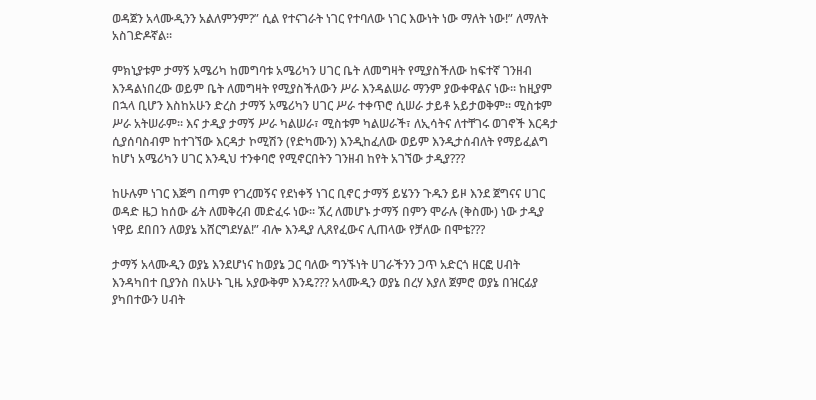ወዳጀን አላሙዲንን አልለምንም?” ሲል የተናገራት ነገር የተባለው ነገር እውነት ነው ማለት ነው!” ለማለት አስገድዶኛል፡፡

ምክኒያቱም ታማኝ አሜሪካ ከመግባቱ አሜሪካን ሀገር ቤት ለመግዛት የሚያስችለው ከፍተኛ ገንዘብ እንዳልነበረው ወይም ቤት ለመግዛት የሚያስችለውን ሥራ እንዳልሠራ ማንም ያውቀዋልና ነው፡፡ ከዚያም በኋላ ቢሆን እስከአሁን ድረስ ታማኝ አሜሪካን ሀገር ሥራ ተቀጥሮ ሲሠራ ታይቶ አይታወቅም፡፡ ሚስቱም ሥራ አትሠራም፡፡ እና ታዲያ ታማኝ ሥራ ካልሠራ፣ ሚስቱም ካልሠራች፣ ለኢሳትና ለተቸገሩ ወገኖች እርዳታ ሲያሰባስብም ከተገኘው እርዳታ ኮሚሽን (የድካሙን) እንዲከፈለው ወይም እንዲታሰብለት የማይፈልግ ከሆነ አሜሪካን ሀገር እንዲህ ተንቀባሮ የሚኖርበትን ገንዘብ ከየት አገኘው ታዲያ???

ከሁሉም ነገር እጅግ በጣም የገረመኝና የደነቀኝ ነገር ቢኖር ታማኝ ይሄንን ጉዱን ይዞ እንደ ጀግናና ሀገር ወዳድ ዜጋ ከሰው ፊት ለመቅረብ መድፈሩ ነው፡፡ ኧረ ለመሆኑ ታማኝ በምን ሞራሉ (ቅስሙ) ነው ታዲያ ነዋይ ደበበን ለወያኔ አሸርግደሃል!” ብሎ እንዲያ ሊጸየፈውና ሊጠላው የቻለው በሞቴ???

ታማኝ አላሙዲን ወያኔ እንደሆነና ከወያኔ ጋር ባለው ግንኙነት ሀገራችንን ጋጥ አድርጎ ዘርፎ ሀብት እንዳካበተ ቢያንስ በአሁኑ ጊዜ አያውቅም እንዴ??? አላሙዲን ወያኔ በረሃ እያለ ጀምሮ ወያኔ በዝርፊያ ያካበተውን ሀብት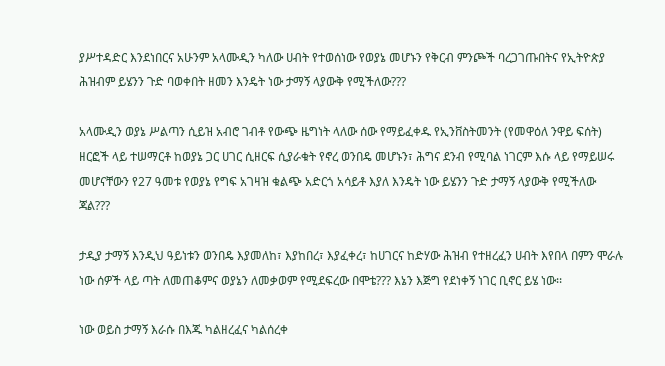ያሥተዳድር እንደነበርና አሁንም አላሙዲን ካለው ሀብት የተወሰነው የወያኔ መሆኑን የቅርብ ምንጮች ባረጋገጡበትና የኢትዮጵያ ሕዝብም ይሄንን ጉድ ባወቀበት ዘመን እንዴት ነው ታማኝ ላያውቅ የሚችለው???

አላሙዲን ወያኔ ሥልጣን ሲይዝ አብሮ ገብቶ የውጭ ዜግነት ላለው ሰው የማይፈቀዱ የኢንቨስትመንት (የመዋዕለ ንዋይ ፍሰት) ዘርፎች ላይ ተሠማርቶ ከወያኔ ጋር ሀገር ሲዘርፍ ሲያራቁት የኖረ ወንበዴ መሆኑን፣ ሕግና ደንብ የሚባል ነገርም እሱ ላይ የማይሠሩ መሆናቸውን የ27 ዓመቱ የወያኔ የግፍ አገዛዝ ቁልጭ አድርጎ አሳይቶ እያለ እንዴት ነው ይሄንን ጉድ ታማኝ ላያውቅ የሚችለው ጃል???

ታዲያ ታማኝ እንዲህ ዓይነቱን ወንበዴ እያመለከ፣ እያከበረ፣ እያፈቀረ፣ ከሀገርና ከድሃው ሕዝብ የተዘረፈን ሀብት እየበላ በምን ሞራሉ ነው ሰዎች ላይ ጣት ለመጠቆምና ወያኔን ለመቃወም የሚደፍረው በሞቴ??? እኔን እጅግ የደነቀኝ ነገር ቢኖር ይሄ ነው፡፡

ነው ወይስ ታማኝ እራሱ በእጁ ካልዘረፈና ካልሰረቀ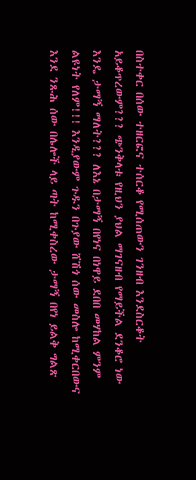በስተቀር በሰው ተዘርፎና ተሰርቆ የሚሰጠውን ገንዘብ እንደስርቆት አይቆጥረውም??? ጭንቅላቱ የዚህን ያህል ማገናዘብ የማይችል ደንቆሮ ነው እንዴ ታማኝ ማለት??? ለእኔ በታማኝ በየነና በነዋይ ደበበ መሃከል ምንም ልዩነት የለም!!! እንዲያውም ጉዱን በጉያው ሸሽጎ ሰው መስሎ ከሚቀርበውና እንደ ንጹሕ ሰው በሌሎች ላይ ጣት ከሚቀስረው ታማኝ በየነ ይልቅ ግልጽ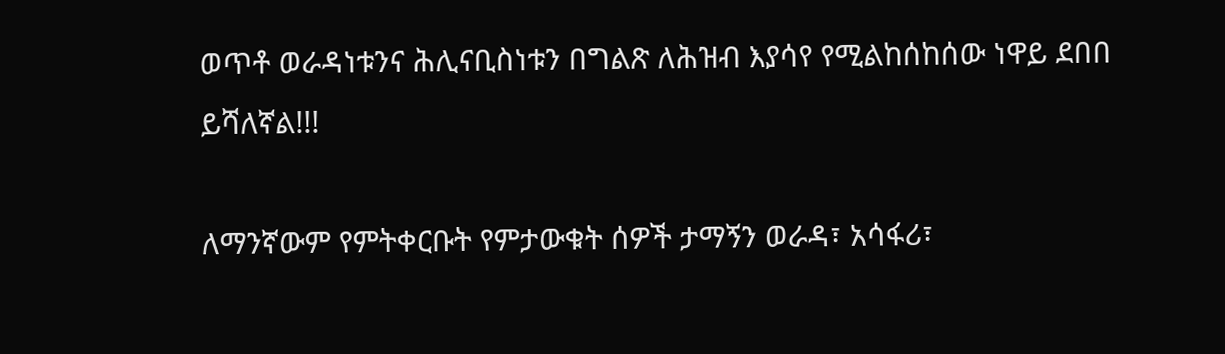ወጥቶ ወራዳነቱንና ሕሊናቢስነቱን በግልጽ ለሕዝብ እያሳየ የሚልከሰከሰው ነዋይ ደበበ ይሻለኛል!!!

ለማንኛውም የምትቀርቡት የምታውቁት ሰዎች ታማኝን ወራዳ፣ አሳፋሪ፣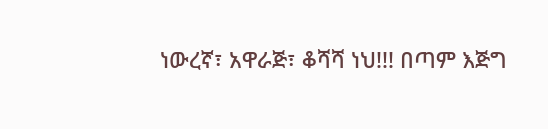ነውረኛ፣ አዋራጅ፣ ቆሻሻ ነህ!!! በጣም እጅግ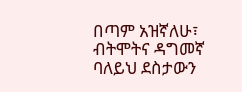በጣም አዝኛለሁ፣ ብትሞትና ዳግመኛ ባለይህ ደስታውን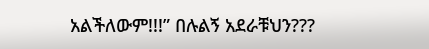አልችለውም!!!” በሉልኝ አደራቹህን???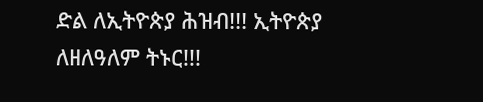ድል ለኢትዮጵያ ሕዝብ!!! ኢትዮጵያ ለዘለዓለም ትኑር!!!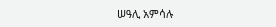ሠዓሊ አምሳሉ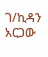ገ/ኪዳን አርጋው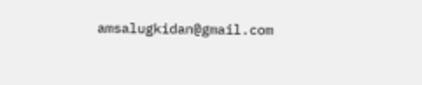amsalugkidan@gmail.com